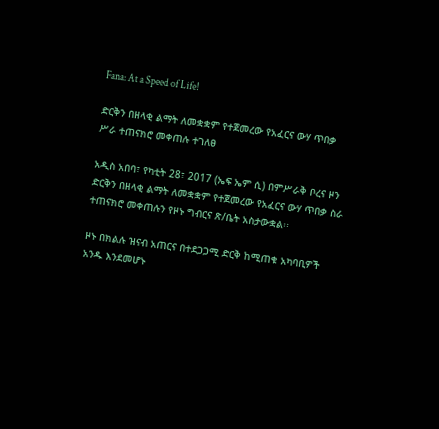Fana: At a Speed of Life!

ድርቅን በዘላቂ ልማት ለመቋቋም የተጀመረው የአፈርና ውሃ ጥበቃ ሥራ ተጠናክሮ መቀጠሉ ተገለፀ

አዲስ አበባ፣ የካቲት 28፣ 2017 (ኤፍ ኤም ሲ) በምሥራቅ ቦረና ዞን ድርቅን በዘላቂ ልማት ለመቋቋም የተጀመረው የአፈርና ውሃ ጥበቃ ስራ ተጠናክሮ መቀጠሉን የዞኑ ግብርና ጽ/ቤት አስታውቋል፡፡

ዞኑ በክልሉ ዝናብ አጠርና በተደጋጋሚ ድርቅ ከሚጠቁ አካባቢዎች አንዱ እንደመሆኑ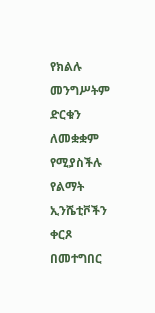የክልሉ መንግሥትም ድርቁን ለመቋቋም የሚያስችሉ የልማት ኢንሼቲቮችን ቀርጾ በመተግበር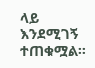ላይ እንደሚገኝ ተጠቁሟል፡፡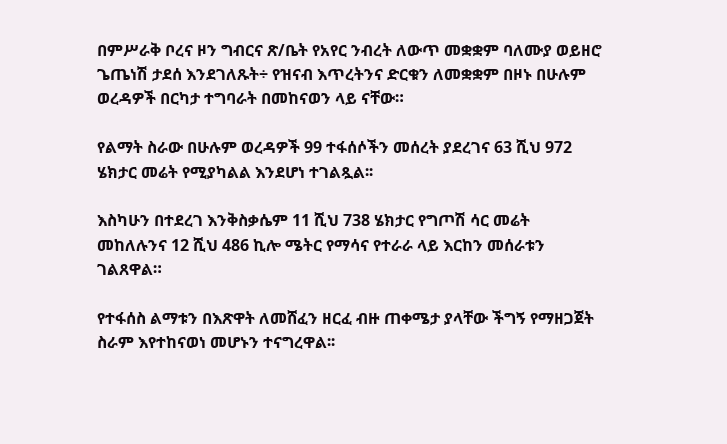በምሥራቅ ቦረና ዞን ግብርና ጽ/ቤት የአየር ንብረት ለውጥ መቋቋም ባለሙያ ወይዘሮ ጌጤነሽ ታደሰ እንደገለጹት÷ የዝናብ እጥረትንና ድርቁን ለመቋቋም በዞኑ በሁሉም ወረዳዎች በርካታ ተግባራት በመከናወን ላይ ናቸው።

የልማት ስራው በሁሉም ወረዳዎች 99 ተፋሰሶችን መሰረት ያደረገና 63 ሺህ 972 ሄክታር መሬት የሚያካልል እንደሆነ ተገልጿል፡፡

እስካሁን በተደረገ እንቅስቃሴም 11 ሺህ 738 ሄክታር የግጦሽ ሳር መሬት መከለሉንና 12 ሺህ 486 ኪሎ ሜትር የማሳና የተራራ ላይ እርከን መሰራቱን ገልጸዋል።

የተፋሰስ ልማቱን በእጽዋት ለመሸፈን ዘርፈ ብዙ ጠቀሜታ ያላቸው ችግኝ የማዘጋጀት ስራም እየተከናወነ መሆኑን ተናግረዋል፡፡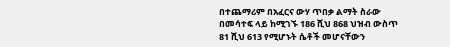በተጨማሪም በአፈርና ውሃ ጥበቃ ልማት ስራው በመሳተፍ ላይ ከሚገኙ 186 ሺህ 868 ህዝብ ውስጥ 81 ሺህ 613 የሚሆኑት ሴቶች መሆናቸውን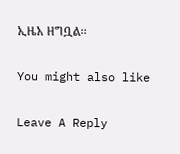ኢዜአ ዘግቧል፡፡

You might also like

Leave A Reply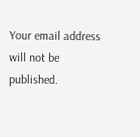Your email address will not be published.